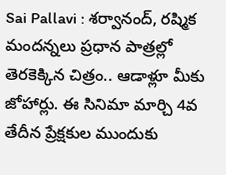Sai Pallavi : శర్వానంద్, రష్మిక మందన్నలు ప్రధాన పాత్రల్లో తెరకెక్కిన చిత్రం.. ఆడాళ్లూ మీకు జోహార్లు. ఈ సినిమా మార్చి 4వ తేదీన ప్రేక్షకుల ముందుకు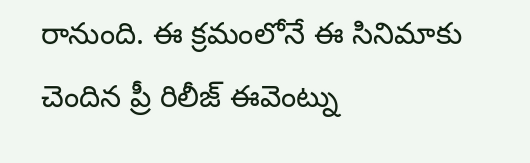రానుంది. ఈ క్రమంలోనే ఈ సినిమాకు చెందిన ప్రీ రిలీజ్ ఈవెంట్ను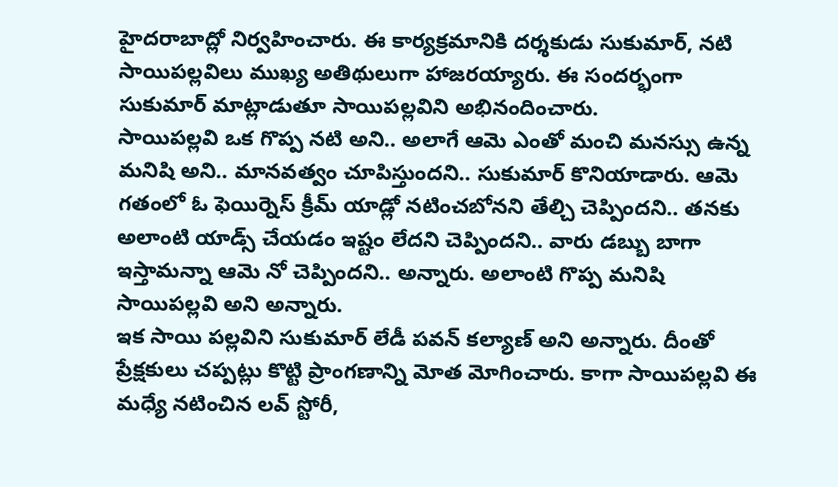హైదరాబాద్లో నిర్వహించారు. ఈ కార్యక్రమానికి దర్శకుడు సుకుమార్, నటి సాయిపల్లవిలు ముఖ్య అతిథులుగా హాజరయ్యారు. ఈ సందర్భంగా సుకుమార్ మాట్లాడుతూ సాయిపల్లవిని అభినందించారు.
సాయిపల్లవి ఒక గొప్ప నటి అని.. అలాగే ఆమె ఎంతో మంచి మనస్సు ఉన్న మనిషి అని.. మానవత్వం చూపిస్తుందని.. సుకుమార్ కొనియాడారు. ఆమె గతంలో ఓ ఫెయిర్నెస్ క్రీమ్ యాడ్లో నటించబోనని తేల్చి చెప్పిందని.. తనకు అలాంటి యాడ్స్ చేయడం ఇష్టం లేదని చెప్పిందని.. వారు డబ్బు బాగా ఇస్తామన్నా ఆమె నో చెప్పిందని.. అన్నారు. అలాంటి గొప్ప మనిషి సాయిపల్లవి అని అన్నారు.
ఇక సాయి పల్లవిని సుకుమార్ లేడీ పవన్ కల్యాణ్ అని అన్నారు. దీంతో ప్రేక్షకులు చప్పట్లు కొట్టి ప్రాంగణాన్ని మోత మోగించారు. కాగా సాయిపల్లవి ఈ మధ్యే నటించిన లవ్ స్టోరీ,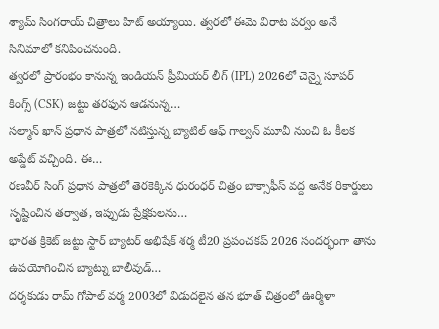శ్యామ్ సింగరాయ్ చిత్రాలు హిట్ అయ్యాయి. త్వరలో ఈమె విరాట పర్వం అనే సినిమాలో కనిపించనుంది.
త్వరలో ప్రారంభం కానున్న ఇండియన్ ప్రీమియర్ లీగ్ (IPL) 2026లో చెన్నై సూపర్ కింగ్స్ (CSK) జట్టు తరఫున ఆడనున్న…
సల్మాన్ ఖాన్ ప్రధాన పాత్రలో నటిస్తున్న బ్యాటిల్ ఆఫ్ గాల్వన్ మూవీ నుంచి ఓ కీలక అప్డేట్ వచ్చింది. ఈ…
రణవీర్ సింగ్ ప్రధాన పాత్రలో తెరకెక్కిన ధురంధర్ చిత్రం బాక్సాఫీస్ వద్ద అనేక రికార్డులు సృష్టించిన తర్వాత, ఇప్పుడు ప్రేక్షకులను…
భారత క్రికెట్ జట్టు స్టార్ బ్యాటర్ అభిషేక్ శర్మ టీ20 ప్రపంచకప్ 2026 సందర్భంగా తాను ఉపయోగించిన బ్యాట్ను బాలీవుడ్…
దర్శకుడు రామ్ గోపాల్ వర్మ 2003లో విడుదలైన తన భూత్ చిత్రంలో ఊర్మిళా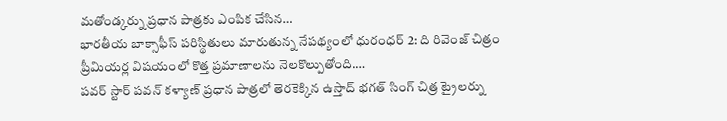మతోండ్కర్ను ప్రధాన పాత్రకు ఎంపిక చేసిన…
భారతీయ బాక్సాఫీస్ పరిస్థితులు మారుతున్న నేపథ్యంలో ధురంధర్ 2: ది రివెంజ్ చిత్రం ప్రీమియర్ల విషయంలో కొత్త ప్రమాణాలను నెలకొల్పుతోంది.…
పవర్ స్టార్ పవన్ కళ్యాణ్ ప్రధాన పాత్రలో తెరకెక్కిన ఉస్తాద్ భగత్ సింగ్ చిత్ర ట్రైలర్ను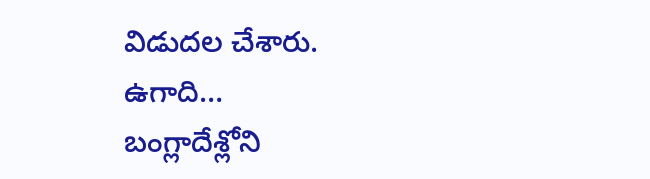విడుదల చేశారు. ఉగాది…
బంగ్లాదేశ్లోని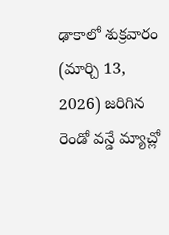ఢాకాలో శుక్రవారం (మార్చి 13, 2026) జరిగిన రెండో వన్డే మ్యాచ్లో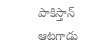పాకిస్తాన్ ఆటగాడు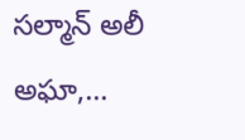సల్మాన్ అలీ అఘా,…